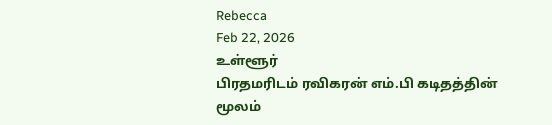Rebecca
Feb 22, 2026
உள்ளூர்
பிரதமரிடம் ரவிகரன் எம்.பி கடிதத்தின் மூலம்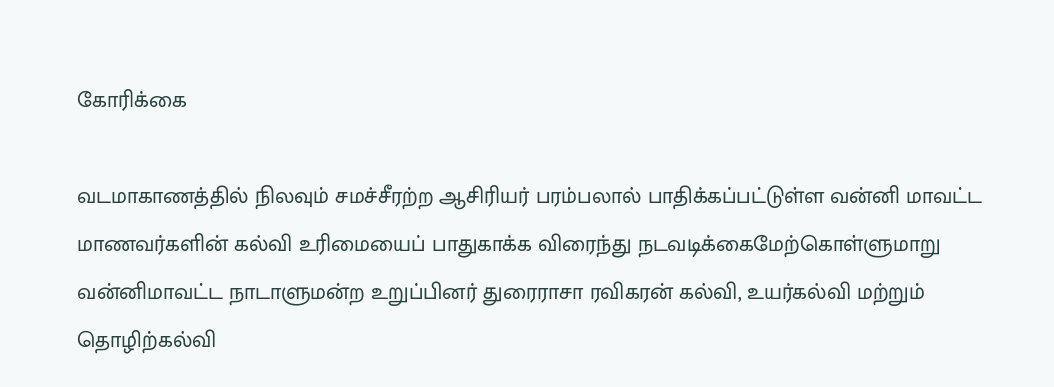கோரிக்கை

வடமாகாணத்தில் நிலவும் சமச்சீரற்ற ஆசிரியர் பரம்பலால் பாதிக்கப்பட்டுள்ள வன்னி மாவட்ட மாணவர்களின் கல்வி உரிமையைப் பாதுகாக்க விரைந்து நடவடிக்கைமேற்கொள்ளுமாறு வன்னிமாவட்ட நாடாளுமன்ற உறுப்பினர் துரைராசா ரவிகரன் கல்வி, உயர்கல்வி மற்றும் தொழிற்கல்வி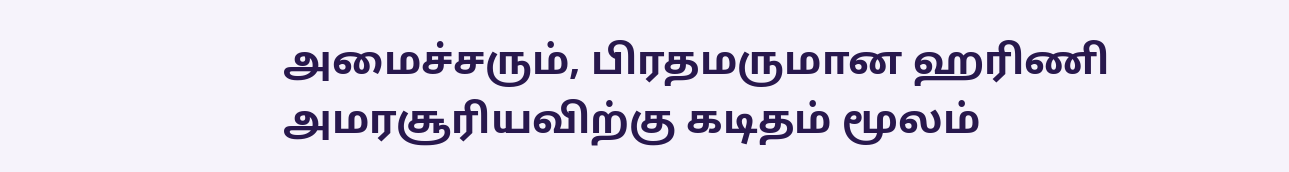அமைச்சரும், பிரதமருமான ஹரிணி அமரசூரியவிற்கு கடிதம் மூலம்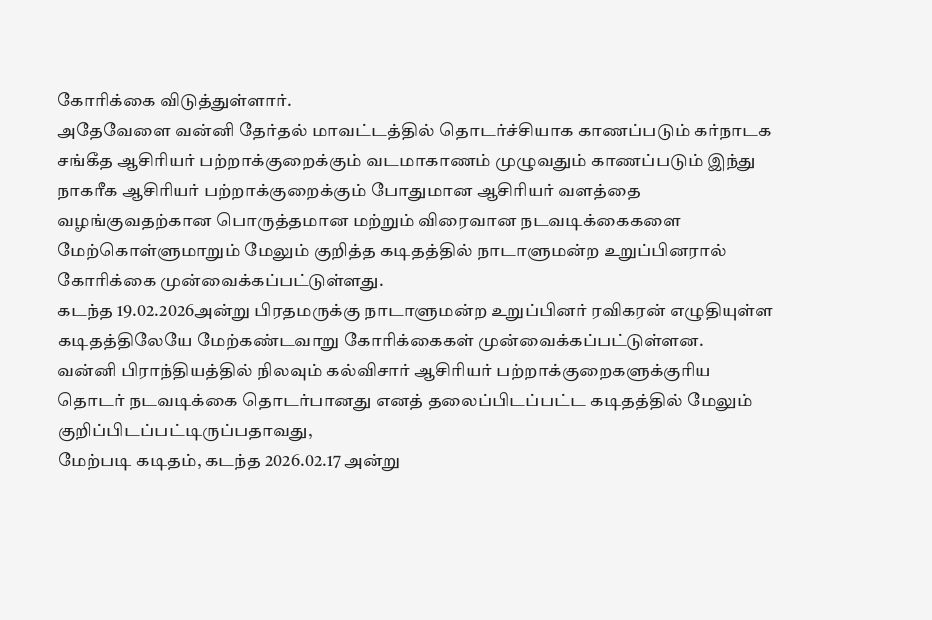கோரிக்கை விடுத்துள்ளார்.
அதேவேளை வன்னி தேர்தல் மாவட்டத்தில் தொடர்ச்சியாக காணப்படும் கர்நாடக சங்கீத ஆசிரியர் பற்றாக்குறைக்கும் வடமாகாணம் முழுவதும் காணப்படும் இந்து நாகரீக ஆசிரியர் பற்றாக்குறைக்கும் போதுமான ஆசிரியர் வளத்தை வழங்குவதற்கான பொருத்தமான மற்றும் விரைவான நடவடிக்கைகளை மேற்கொள்ளுமாறும் மேலும் குறித்த கடிதத்தில் நாடாளுமன்ற உறுப்பினரால் கோரிக்கை முன்வைக்கப்பட்டுள்ளது.
கடந்த 19.02.2026அன்று பிரதமருக்கு நாடாளுமன்ற உறுப்பினர் ரவிகரன் எழுதியுள்ள கடிதத்திலேயே மேற்கண்டவாறு கோரிக்கைகள் முன்வைக்கப்பட்டுள்ளன.
வன்னி பிராந்தியத்தில் நிலவும் கல்விசார் ஆசிரியர் பற்றாக்குறைகளுக்குரிய தொடர் நடவடிக்கை தொடர்பானது எனத் தலைப்பிடப்பட்ட கடிதத்தில் மேலும் குறிப்பிடப்பட்டிருப்பதாவது,
மேற்படி கடிதம், கடந்த 2026.02.17 அன்று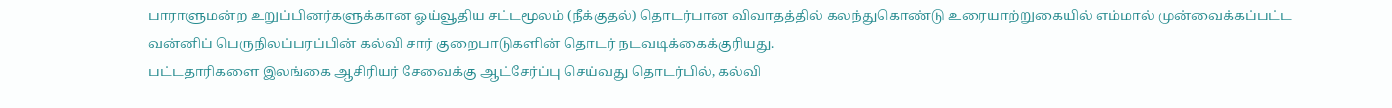பாராளுமன்ற உறுப்பினர்களுக்கான ஓய்வூதிய சட்டமூலம் (நீக்குதல்) தொடர்பான விவாதத்தில் கலந்துகொண்டு உரையாற்றுகையில் எம்மால் முன்வைக்கப்பட்ட வன்னிப் பெருநிலப்பரப்பின் கல்வி சார் குறைபாடுகளின் தொடர் நடவடிக்கைக்குரியது.
பட்டதாரிகளை இலங்கை ஆசிரியர் சேவைக்கு ஆட்சேர்ப்பு செய்வது தொடர்பில், கல்வி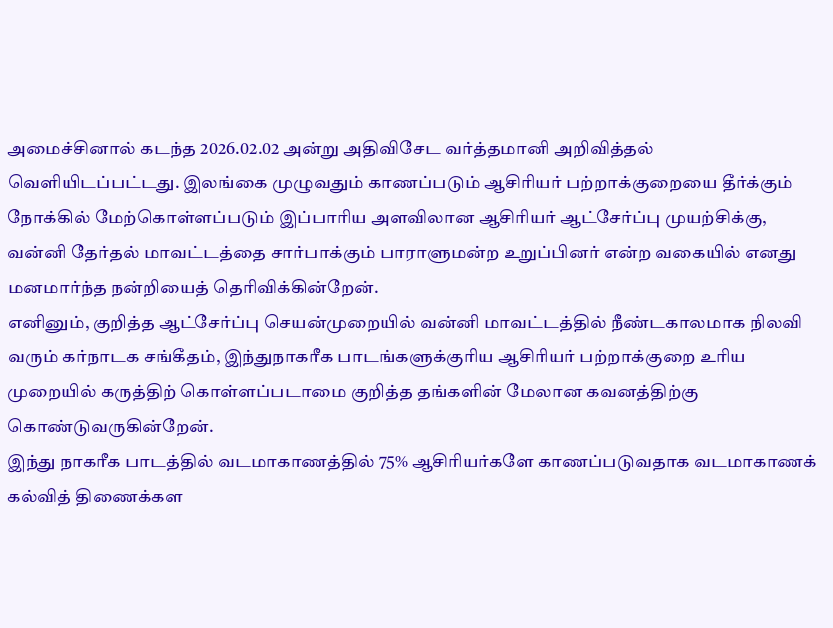அமைச்சினால் கடந்த 2026.02.02 அன்று அதிவிசேட வர்த்தமானி அறிவித்தல் வெளியிடப்பட்டது. இலங்கை முழுவதும் காணப்படும் ஆசிரியர் பற்றாக்குறையை தீர்க்கும் நோக்கில் மேற்கொள்ளப்படும் இப்பாரிய அளவிலான ஆசிரியர் ஆட்சேர்ப்பு முயற்சிக்கு, வன்னி தேர்தல் மாவட்டத்தை சார்பாக்கும் பாராளுமன்ற உறுப்பினர் என்ற வகையில் எனது மனமார்ந்த நன்றியைத் தெரிவிக்கின்றேன்.
எனினும், குறித்த ஆட்சேர்ப்பு செயன்முறையில் வன்னி மாவட்டத்தில் நீண்டகாலமாக நிலவி வரும் கர்நாடக சங்கீதம், இந்துநாகரீக பாடங்களுக்குரிய ஆசிரியர் பற்றாக்குறை உரிய முறையில் கருத்திற் கொள்ளப்படாமை குறித்த தங்களின் மேலான கவனத்திற்கு கொண்டுவருகின்றேன்.
இந்து நாகரீக பாடத்தில் வடமாகாணத்தில் 75% ஆசிரியர்களே காணப்படுவதாக வடமாகாணக் கல்வித் திணைக்கள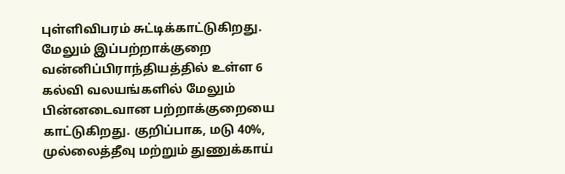புள்ளிவிபரம் சுட்டிக்காட்டுகிறது. மேலும் இப்பற்றாக்குறை வன்னிப்பிராந்தியத்தில் உள்ள 6 கல்வி வலயங்களில் மேலும் பின்னடைவான பற்றாக்குறையை காட்டுகிறது. குறிப்பாக, மடு 40%, முல்லைத்தீவு மற்றும் துணுக்காய்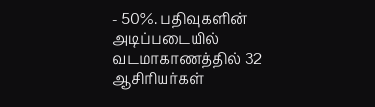- 50%. பதிவுகளின் அடிப்படையில் வடமாகாணத்தில் 32 ஆசிரியர்கள்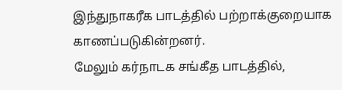இந்துநாகரீக பாடத்தில் பற்றாக்குறையாக காணப்படுகின்றனர்.
மேலும் கர்நாடக சங்கீத பாடத்தில்,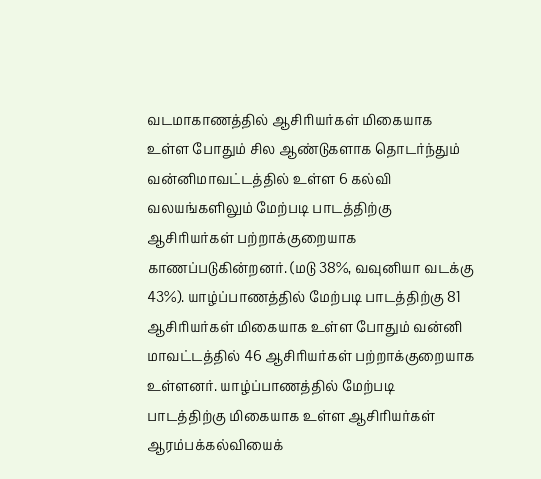வடமாகாணத்தில் ஆசிரியர்கள் மிகையாக உள்ள போதும் சில ஆண்டுகளாக தொடர்ந்தும் வன்னிமாவட்டத்தில் உள்ள 6 கல்வி வலயங்களிலும் மேற்படி பாடத்திற்கு ஆசிரியர்கள் பற்றாக்குறையாக காணப்படுகின்றனர். (மடு 38%, வவுனியா வடக்கு 43%). யாழ்ப்பாணத்தில் மேற்படி பாடத்திற்கு 81 ஆசிரியர்கள் மிகையாக உள்ள போதும் வன்னி மாவட்டத்தில் 46 ஆசிரியர்கள் பற்றாக்குறையாக உள்ளனர். யாழ்ப்பாணத்தில் மேற்படி பாடத்திற்கு மிகையாக உள்ள ஆசிரியர்கள் ஆரம்பக்கல்வியைக்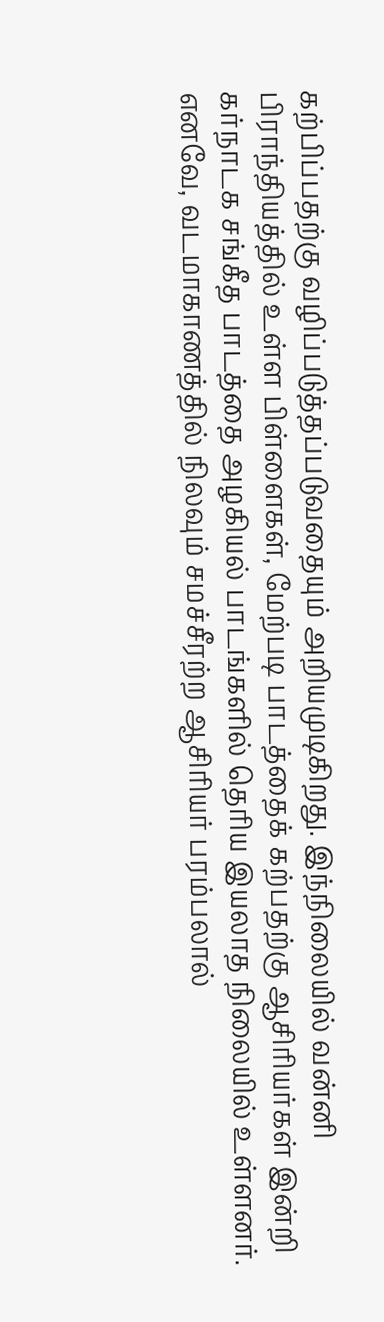கற்பிப்பதற்கு வழிப்படுத்தப்படுவதையும் அறியமுடிகிறது. இந்நிலையில் வன்னி பிராந்தியத்தில் உள்ள பிள்ளைகள், மேற்படி பாடத்தைக் கற்பதற்கு ஆசிரியர்கள் இன்றி கர்நாடக சங்கீத பாடத்தை அழகியல் பாடங்களில் தெரிய இயலாத நிலையில் உள்ளனர்.
எனவே, வடமாகாணத்தில் நிலவும் சமச்சீரற்ற ஆசிரியர் பரம்பலால்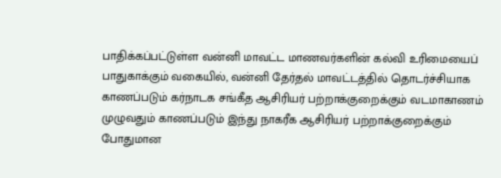பாதிக்கப்பட்டுள்ள வன்னி மாவட்ட மாணவர்களின் கல்வி உரிமையைப் பாதுகாக்கும் வகையில், வன்னி தேர்தல் மாவட்டத்தில் தொடர்ச்சியாக காணப்படும் கர்நாடக சங்கீத ஆசிரியர் பற்றாக்குறைக்கும் வடமாகாணம் முழுவதும் காணப்படும் இந்து நாகரீக ஆசிரியர் பற்றாக்குறைக்கும் போதுமான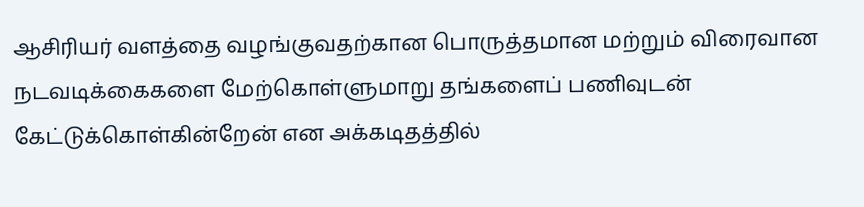ஆசிரியர் வளத்தை வழங்குவதற்கான பொருத்தமான மற்றும் விரைவான நடவடிக்கைகளை மேற்கொள்ளுமாறு தங்களைப் பணிவுடன் கேட்டுக்கொள்கின்றேன் என அக்கடிதத்தில்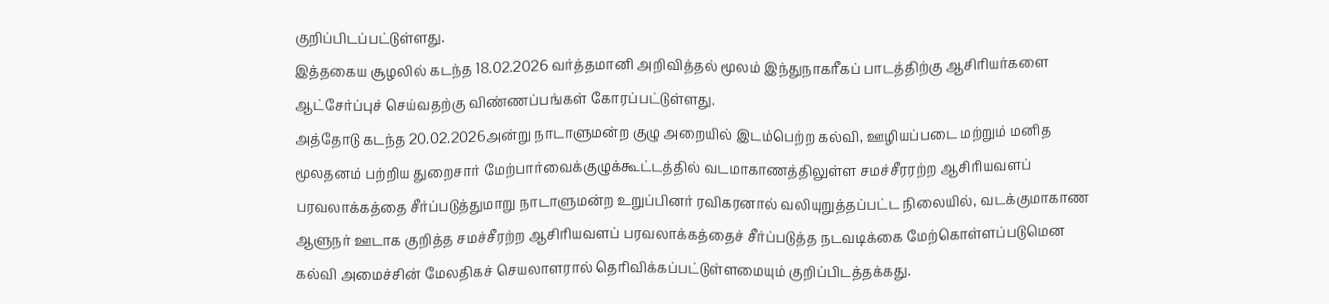குறிப்பிடப்பட்டுள்ளது.
இத்தகைய சூழலில் கடந்த 18.02.2026 வர்த்தமானி அறிவித்தல் மூலம் இந்துநாகரீகப் பாடத்திற்கு ஆசிரியர்களை ஆட்சேர்ப்புச் செய்வதற்கு விண்ணப்பங்கள் கோரப்பட்டுள்ளது.
அத்தோடு கடந்த 20.02.2026அன்று நாடாளுமன்ற குழு அறையில் இடம்பெற்ற கல்வி, ஊழியப்படை மற்றும் மனித மூலதனம் பற்றிய துறைசார் மேற்பார்வைக்குழுக்கூட்டத்தில் வடமாகாணத்திலுள்ள சமச்சீரரற்ற ஆசிரியவளப் பரவலாக்கத்தை சீர்ப்படுத்துமாறு நாடாளுமன்ற உறுப்பினர் ரவிகரனால் வலியுறுத்தப்பட்ட நிலையில், வடக்குமாகாண ஆளுநர் ஊடாக குறித்த சமச்சீரற்ற ஆசிரியவளப் பரவலாக்கத்தைச் சீர்ப்படுத்த நடவடிக்கை மேற்கொள்ளப்படுமென கல்வி அமைச்சின் மேலதிகச் செயலாளரால் தெரிவிக்கப்பட்டுள்ளமையும் குறிப்பிடத்தக்கது.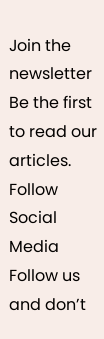Join the newsletter
Be the first to read our articles.
Follow Social Media
Follow us and don’t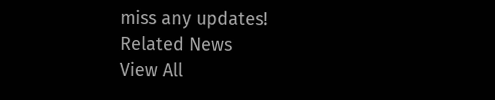miss any updates!
Related News
View All